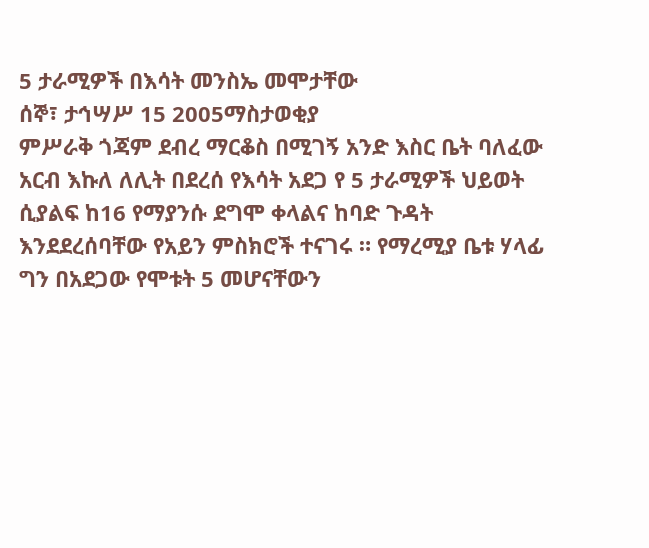5 ታራሚዎች በእሳት መንስኤ መሞታቸው
ሰኞ፣ ታኅሣሥ 15 2005ማስታወቂያ
ምሥራቅ ጎጃም ደብረ ማርቆስ በሚገኝ አንድ እስር ቤት ባለፈው አርብ እኩለ ለሊት በደረሰ የእሳት አደጋ የ 5 ታራሚዎች ህይወት ሲያልፍ ከ16 የማያንሱ ደግሞ ቀላልና ከባድ ጉዳት እንደደረሰባቸው የአይን ምስክሮች ተናገሩ ። የማረሚያ ቤቱ ሃላፊ ግን በአደጋው የሞቱት 5 መሆናቸውን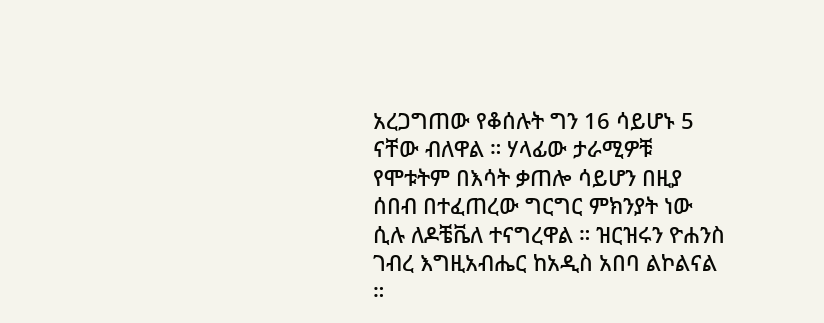አረጋግጠው የቆሰሉት ግን 16 ሳይሆኑ 5 ናቸው ብለዋል ። ሃላፊው ታራሚዎቹ የሞቱትም በእሳት ቃጠሎ ሳይሆን በዚያ ሰበብ በተፈጠረው ግርግር ምክንያት ነው ሲሉ ለዶቼቬለ ተናግረዋል ። ዝርዝሩን ዮሐንስ ገብረ እግዚአብሔር ከአዲስ አበባ ልኮልናል ።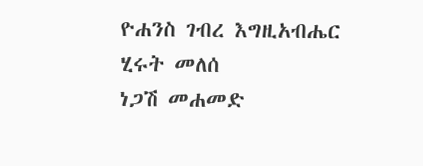ዮሐንስ ገብረ እግዚአብሔር
ሂሩት መለሰ
ነጋሽ መሐመድ